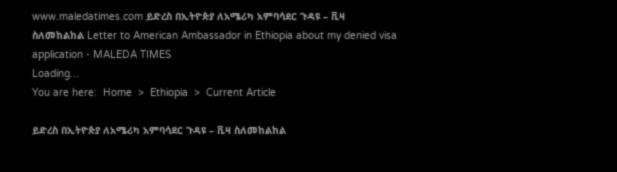www.maledatimes.com ይድረስ በኢትዮጵያ ለአሜሪካ አምባሳደር ጉዳዩ – ቪዛ ስለመከልከል Letter to American Ambassador in Ethiopia about my denied visa application - MALEDA TIMES
Loading...
You are here:  Home  >  Ethiopia  >  Current Article

ይድረስ በኢትዮጵያ ለአሜሪካ አምባሳደር ጉዳዩ – ቪዛ ስለመከልከል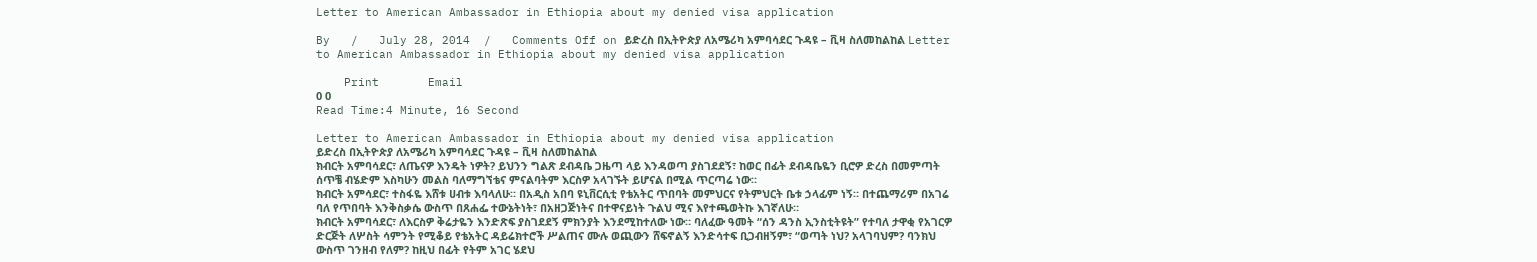Letter to American Ambassador in Ethiopia about my denied visa application

By   /   July 28, 2014  /   Comments Off on ይድረስ በኢትዮጵያ ለአሜሪካ አምባሳደር ጉዳዩ – ቪዛ ስለመከልከል Letter to American Ambassador in Ethiopia about my denied visa application

    Print       Email
0 0
Read Time:4 Minute, 16 Second

Letter to American Ambassador in Ethiopia about my denied visa application
ይድረስ በኢትዮጵያ ለአሜሪካ አምባሳደር ጉዳዩ – ቪዛ ስለመከልከል
ክብርት አምባሳደር፣ ለጤናዎ እንዴት ነዎት? ይህንን ግልጽ ደብዳቤ ጋዜጣ ላይ እንዳወጣ ያስገደደኝ፣ ከወር በፊት ደብዳቤዬን ቢሮዎ ድረስ በመምጣት ሰጥቼ ብሄድም እስካሁን መልስ ባለማግኘቴና ምናልባትም እርስዎ አላገኙት ይሆናል በሚል ጥርጣሬ ነው።
ክብርት አምሳደር፣ ተስፋዬ እሸቱ ሀብቱ እባላለሁ። በአዲስ አበባ ዩኒቨርሲቲ የቴአትር ጥበባት መምህርና የትምህርት ቤቱ ኃላፊም ነኝ። በተጨማሪም በአገሬ ባለ የጥበባት እንቅስቃሴ ውስጥ በጸሐፌ ተውኔትነት፣ በአዘጋጅነትና በተዋናይነት ጉልህ ሚና እየተጫወትኩ እገኛለሁ።
ክብርት አምባሳደር፣ ለእርስዎ ቅሬታዬን እንድጽፍ ያስገደደኝ ምክንያት እንደሚከተለው ነው። ባለፈው ዓመት “ሰን ዳንስ ኢንስቲትዩት” የተባለ ታዋቂ የአገርዎ ድርጅት ለሦስት ሳምንት የሚቆይ የቴአትር ዳይሬክተሮች ሥልጠና ሙሉ ወጪውን ሸፍኖልኝ እንድሳተፍ ቢጋብዘኝም፣ “ወጣት ነህ? አላገባህም? ባንክህ ውስጥ ገንዘብ የለም? ከዚህ በፊት የትም አገር ሄደህ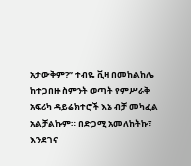አታውቅም?’’ ተብዬ ቪዛ በመከልከሌ ከተጋበዙ ስምንት ወጣት የምሥራቅ አፍሪካ ዳይሬክተሮች እኔ ብቻ መካፈል አልቻልኩም። በድጋሚ አመለከትኩ፣ እንደገና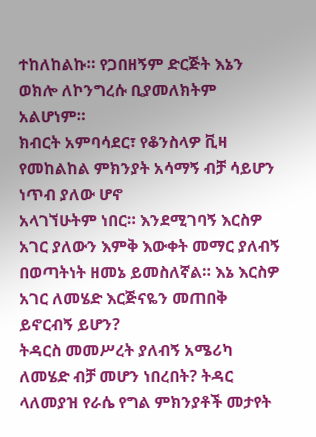ተከለከልኩ። የጋበዘኝም ድርጅት እኔን ወክሎ ለኮንግረሱ ቢያመለክትም አልሆነም።
ክብርት አምባሳደር፣ የቆንስላዎ ቪዛ የመከልከል ምክንያት አሳማኝ ብቻ ሳይሆን ነጥብ ያለው ሆኖ
አላገኘሁትም ነበር። እንደሚገባኝ እርስዎ አገር ያለውን እምቅ እውቀት መማር ያለብኝ በወጣትነት ዘመኔ ይመስለኛል። እኔ እርስዎ አገር ለመሄድ እርጅናዬን መጠበቅ ይኖርብኝ ይሆን?
ትዳርስ መመሥረት ያለብኝ አሜሪካ ለመሄድ ብቻ መሆን ነበረበት? ትዳር ላለመያዝ የራሴ የግል ምክንያቶች መታየት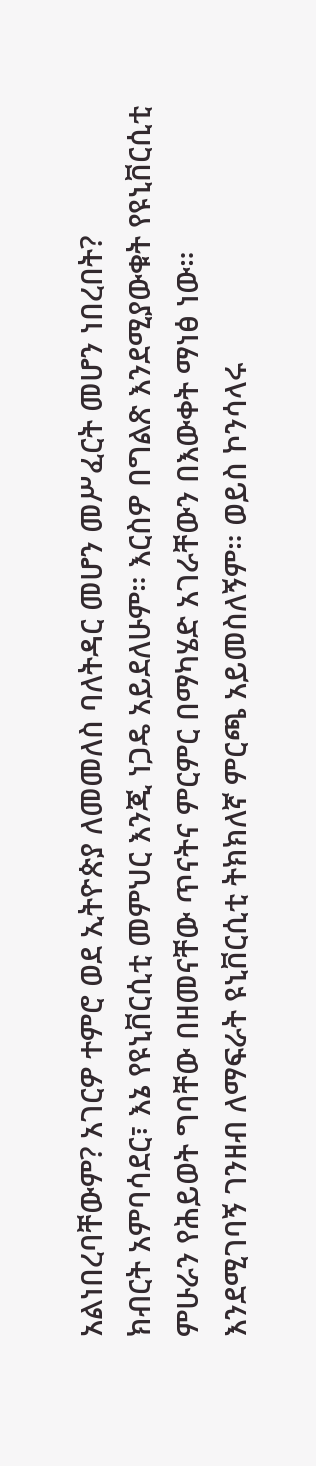አልነበረባቸውም? አገርዎ ተምሮ ወደ ኢትዮጵያ ለመመለስ ባለትዳር መሆን መሥፈርት መሆን ነበረበት?
ክብርት አምባሳደር፣ እኔ የዩኒቨርሲቲ መምህር እንጂ ነጋዴ አይደለሁም። እርስዎ በግልጽ እንደሚያውቁት የዩኒቨርሲቲ ምሁራን የሕይወት ግባቸው በዘመናቸው ጥናትና ምርምር በማካሄድ አገራቸውን በእውቀት ማነፅ ነው።
እንደሚገባኝ ገንዘብ ለማፍራት ዩኒቨርሲቲ ትክክለኛ ምርጫ አይመስለኝም። ወይስ ኮንሳላሩ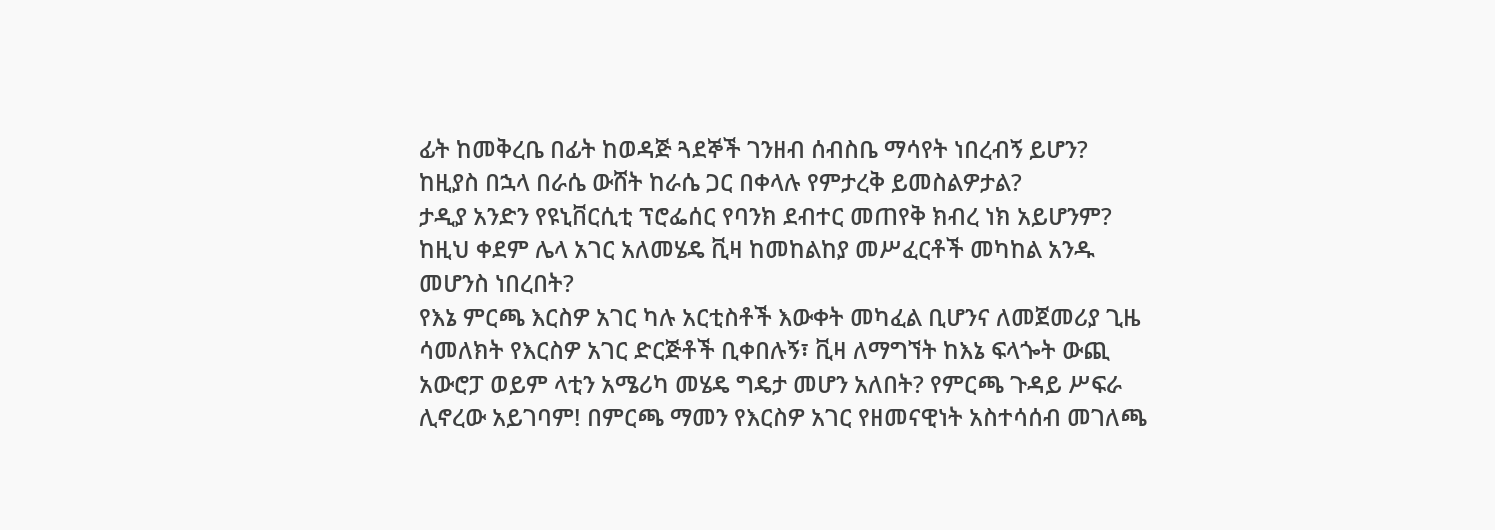ፊት ከመቅረቤ በፊት ከወዳጅ ጓደኞች ገንዘብ ሰብስቤ ማሳየት ነበረብኝ ይሆን? ከዚያስ በኋላ በራሴ ውሸት ከራሴ ጋር በቀላሉ የምታረቅ ይመስልዎታል?
ታዲያ አንድን የዩኒቨርሲቲ ፕሮፌሰር የባንክ ደብተር መጠየቅ ክብረ ነክ አይሆንም? ከዚህ ቀደም ሌላ አገር አለመሄዴ ቪዛ ከመከልከያ መሥፈርቶች መካከል አንዱ መሆንስ ነበረበት?
የእኔ ምርጫ እርስዎ አገር ካሉ አርቲስቶች እውቀት መካፈል ቢሆንና ለመጀመሪያ ጊዜ ሳመለክት የእርስዎ አገር ድርጅቶች ቢቀበሉኝ፣ ቪዛ ለማግኘት ከእኔ ፍላጐት ውጪ አውሮፓ ወይም ላቲን አሜሪካ መሄዴ ግዴታ መሆን አለበት? የምርጫ ጉዳይ ሥፍራ ሊኖረው አይገባም! በምርጫ ማመን የእርስዎ አገር የዘመናዊነት አስተሳሰብ መገለጫ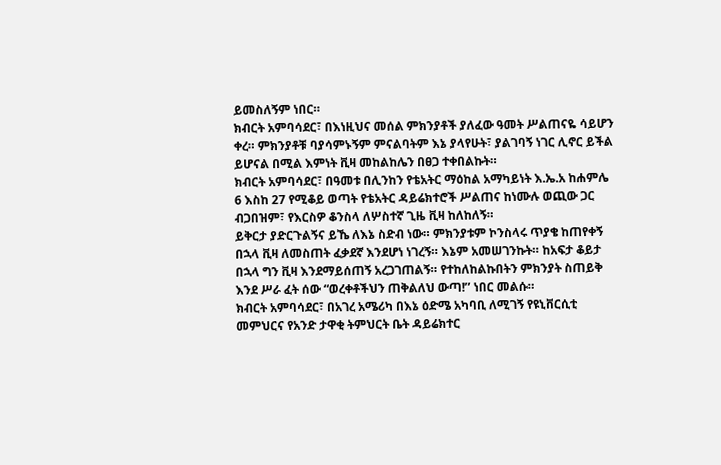ይመስለኝም ነበር።
ክብርት አምባሳደር፣ በእነዚህና መሰል ምክንያቶች ያለፈው ዓመት ሥልጠናዬ ሳይሆን ቀረ። ምክንያቶቹ ባያሳምኑኝም ምናልባትም እኔ ያላየሁት፣ ያልገባኝ ነገር ሊኖር ይችል ይሆናል በሚል እምነት ቪዛ መከልከሌን በፀጋ ተቀበልኩት።
ክብርት አምባሳደር፣ በዓመቱ በሊንከን የቴአትር ማዕከል አማካይነት እ.ኤ.አ ከሐምሌ 6 እስከ 27 የሚቆይ ወጣት የቴአትር ዳይሬክተሮች ሥልጠና ከነሙሉ ወጪው ጋር ብጋበዝም፣ የእርስዎ ቆንስላ ለሦስተኛ ጊዜ ቪዛ ከለከለኝ።
ይቅርታ ያድርጉልኝና ይኼ ለእኔ ስድብ ነው። ምክንያቱም ኮንስላሩ ጥያቄ ከጠየቀኝ በኋላ ቪዛ ለመስጠት ፈቃደኛ እንደሆነ ነገረኝ። እኔም አመሠገንኩት። ከአፍታ ቆይታ በኋላ ግን ቪዛ እንደማይሰጠኝ አረጋገጠልኝ። የተከለከልኩበትን ምክንያት ስጠይቅ እንደ ሥራ ፈት ሰው “ወረቀቶችህን ጠቅልለህ ውጣ!’’ ነበር መልሱ።
ክብርት አምባሳደር፣ በአገረ አሜሪካ በእኔ ዕድሜ አካባቢ ለሚገኝ የዩኒቨርሲቲ መምህርና የአንድ ታዋቂ ትምህርት ቤት ዳይሬክተር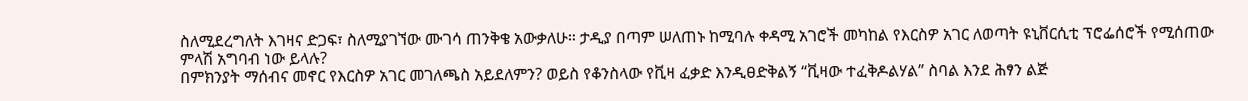ስለሚደረግለት እገዛና ድጋፍ፣ ስለሚያገኘው ሙገሳ ጠንቅቄ አውቃለሁ። ታዲያ በጣም ሠለጠኑ ከሚባሉ ቀዳሚ አገሮች መካከል የእርስዎ አገር ለወጣት ዩኒቨርሲቲ ፕሮፌሰሮች የሚሰጠው ምላሽ አግባብ ነው ይላሉ?
በምክንያት ማሰብና መኖር የእርስዎ አገር መገለጫስ አይደለምን? ወይስ የቆንስላው የቪዛ ፈቃድ እንዲፀድቅልኝ “ቪዛው ተፈቅዶልሃል” ስባል እንደ ሕፃን ልጅ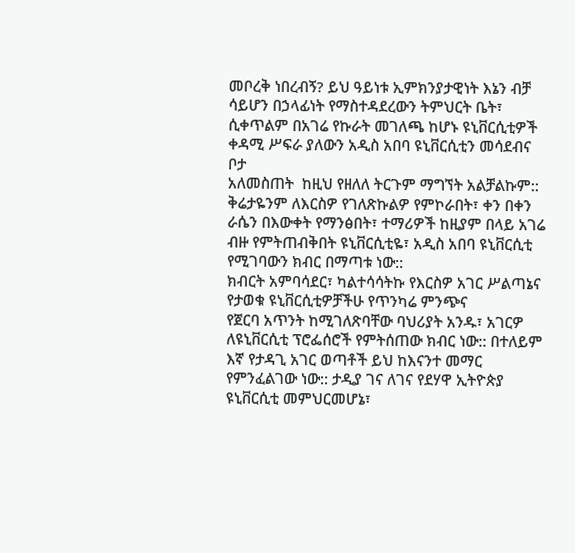መቦረቅ ነበረብኝ? ይህ ዓይነቱ ኢምክንያታዊነት እኔን ብቻ ሳይሆን በኃላፊነት የማስተዳደረውን ትምህርት ቤት፣ ሲቀጥልም በአገሬ የኩራት መገለጫ ከሆኑ ዩኒቨርሲቲዎች ቀዳሚ ሥፍራ ያለውን አዲስ አበባ ዩኒቨርሲቲን መሳደብና ቦታ
አለመስጠት  ከዚህ የዘለለ ትርጉም ማግኘት አልቻልኩም::
ቅሬታዬንም ለእርስዎ የገለጽኩልዎ የምኮራበት፣ ቀን በቀን ራሴን በእውቀት የማንፅበት፣ ተማሪዎች ከዚያም በላይ አገሬ
ብዙ የምትጠብቅበት ዩኒቨርሲቲዬ፣ አዲስ አበባ ዩኒቨርሲቲ የሚገባውን ክብር በማጣቱ ነው::
ክብርት አምባሳደር፣ ካልተሳሳትኩ የእርስዎ አገር ሥልጣኔና የታወቁ ዩኒቨርሲቲዎቻችሁ የጥንካሬ ምንጭና
የጀርባ አጥንት ከሚገለጽባቸው ባህሪያት አንዱ፣ አገርዎ ለዩኒቨርሲቲ ፕሮፌሰሮች የምትሰጠው ክብር ነው:: በተለይም
እኛ የታዳጊ አገር ወጣቶች ይህ ከእናንተ መማር የምንፈልገው ነው:: ታዲያ ገና ለገና የደሃዋ ኢትዮጵያ ዩኒቨርሲቲ መምህርመሆኔ፣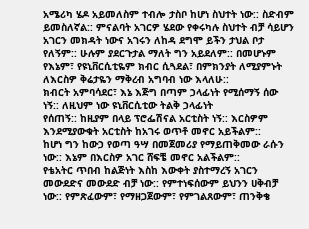አሜሪካ ሄዶ አይመለስም ተብሎ ታስቦ ከሆነ ስህተት ነው:: ስድብም ይመስለኛል:: ምናልባት አገርዎ ሄደው የቀሩካሉ ስህተት ብቻ ሳይሆን አገርን መክዳት ነውና አገሩን ለከዳ ደግሞ ይችን ታህል ቦታ የለኝም:: ሁሉም ያደርጉታል ማለት ግን አይደለም:: በመሆኑም የእኔም፣ የዩኒቨርሲቲዬም ክብር ሲጓደል፣ በምክንያት ለሚያምኑት ለእርስዎ ቅሬታዬን ማቅረብ አግባብ ነው እላለሁ::
ክብርት አምባሳደር፣ እኔ እጅግ በጣም ኃላፊነት የሚሰማኝ ሰው ነኝ:: ለዚህም ነው ዩኒቨርሲቲው ትልቅ ኃላፊነት
የሰጠኝ:: ከዚያም በላይ ፕሮፌሽናል አርቲስት ነኝ:: እርስዎም እንደሚያውቁት አርቲስት ከአገሩ ወጥቶ መኖር አይችልም::
ከሆነ ግን ከውኃ የወጣ ዓሣ በመጀመሪያ የማይጠቅመው ራሱን ነው:: እኔም በእርስዎ አገር ሸፍቼ መኖር አልችልም::
የቴአትር ጥበብ ከልጅነት እስከ እውቀት ያስተማረኝ አገርን መውደድና መውደድ ብቻ ነው:: የምተነፍሰውም ይህንን ሀቅብቻ ነው:: የምጽፈውም፣ የማዘጋጀውም፣ የምገልጸውም፣ ጠንቅቄ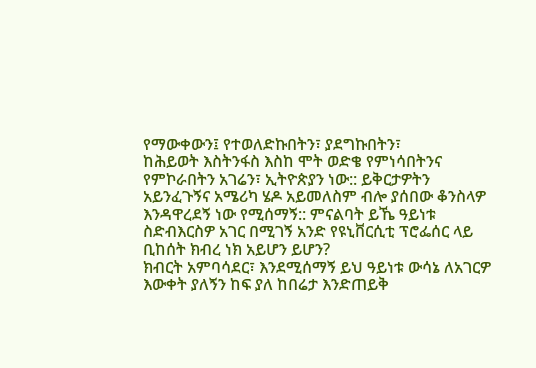የማውቀውን፤ የተወለድኩበትን፣ ያደግኩበትን፣
ከሕይወት እስትንፋስ እስከ ሞት ወድቄ የምነሳበትንና የምኮራበትን አገሬን፣ ኢትዮጵያን ነው:: ይቅርታዎትን
አይንፈጉኝና አሜሪካ ሄዶ አይመለስም ብሎ ያሰበው ቆንስላዎ እንዳዋረደኝ ነው የሚሰማኝ:: ምናልባት ይኼ ዓይነቱ ስድብእርስዎ አገር በሚገኝ አንድ የዩኒቨርሲቲ ፕሮፌሰር ላይ ቢከሰት ክብረ ነክ አይሆን ይሆን?
ክብርት አምባሳደር፣ እንደሚሰማኝ ይህ ዓይነቱ ውሳኔ ለአገርዎ እውቀት ያለኝን ከፍ ያለ ከበሬታ እንድጠይቅ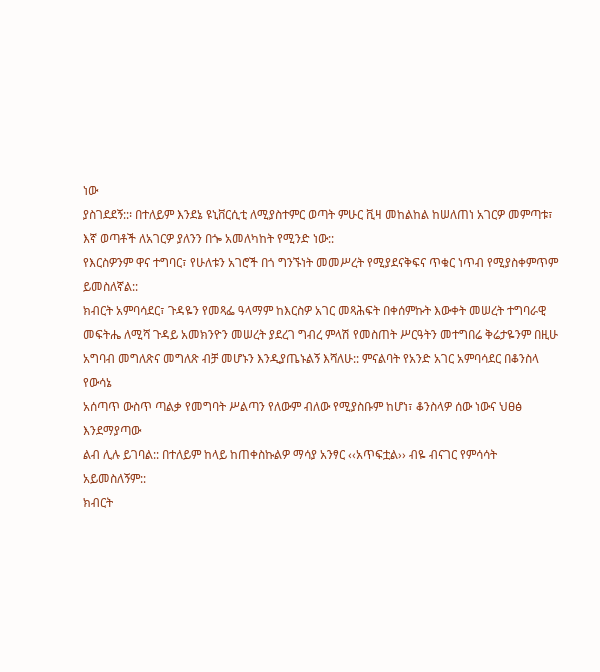ነው
ያስገደደኝ::፡ በተለይም እንደኔ ዩኒቨርሲቲ ለሚያስተምር ወጣት ምሁር ቪዛ መከልከል ከሠለጠነ አገርዎ መምጣቱ፣
እኛ ወጣቶች ለአገርዎ ያለንን በጐ አመለካከት የሚንድ ነው::
የእርስዎንም ዋና ተግባር፣ የሁለቱን አገሮች በጎ ግንኙነት መመሥረት የሚያደናቅፍና ጥቁር ነጥብ የሚያስቀምጥም
ይመስለኛል::
ክብርት አምባሳደር፣ ጉዳዬን የመጻፌ ዓላማም ከእርስዎ አገር መጻሕፍት በቀሰምኩት እውቀት መሠረት ተግባራዊ
መፍትሔ ለሚሻ ጉዳይ አመክንዮን መሠረት ያደረገ ግብረ ምላሽ የመስጠት ሥርዓትን መተግበሬ ቅሬታዬንም በዚሁ
አግባብ መግለጽና መግለጽ ብቻ መሆኑን እንዲያጤኑልኝ እሻለሁ:: ምናልባት የአንድ አገር አምባሳደር በቆንስላ የውሳኔ
አሰጣጥ ውስጥ ጣልቃ የመግባት ሥልጣን የለውም ብለው የሚያስቡም ከሆነ፣ ቆንስላዎ ሰው ነውና ህፀፅ እንደማያጣው
ልብ ሊሉ ይገባል:: በተለይም ከላይ ከጠቀስኩልዎ ማሳያ አንፃር ‹‹አጥፍቷል›› ብዬ ብናገር የምሳሳት አይመስለኝም::
ክብርት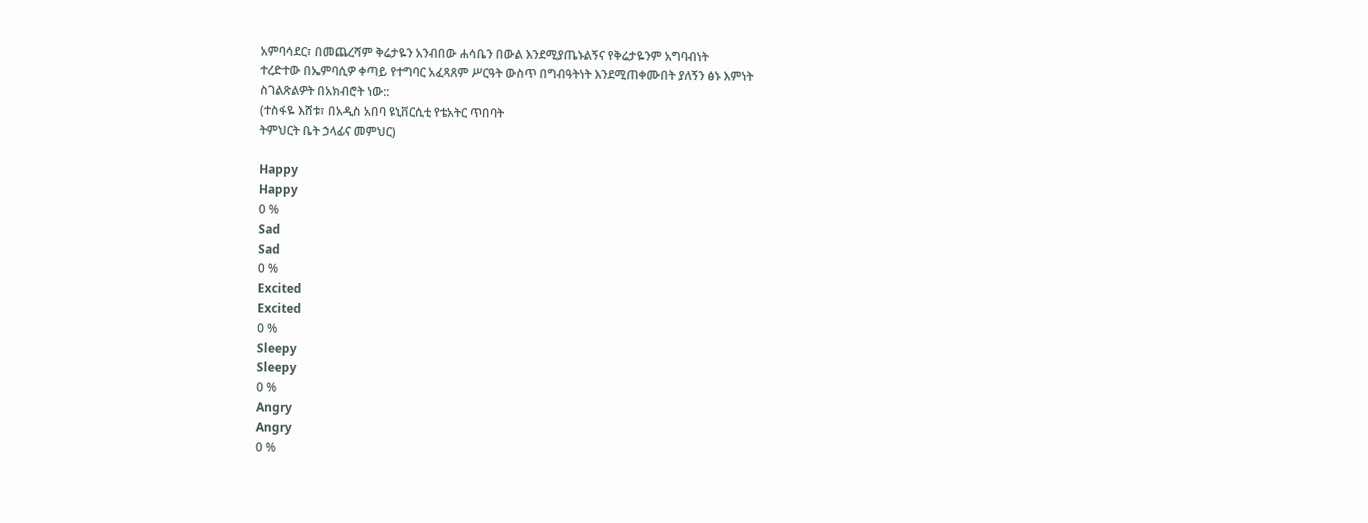አምባሳደር፣ በመጨረሻም ቅሬታዬን አንብበው ሐሳቤን በውል እንደሚያጤኑልኝና የቅሬታዬንም አግባብነት
ተረድተው በኤምባሲዎ ቀጣይ የተግባር አፈጻጸም ሥርዓት ውስጥ በግብዓትነት እንደሚጠቀሙበት ያለኝን ፅኑ እምነት
ስገልጽልዎት በአክብሮት ነው::
(ተስፋዬ እሸቱ፣ በአዲስ አበባ ዩኒቨርሲቲ የቴአትር ጥበባት
ትምህርት ቤት ኃላፊና መምህር)

Happy
Happy
0 %
Sad
Sad
0 %
Excited
Excited
0 %
Sleepy
Sleepy
0 %
Angry
Angry
0 %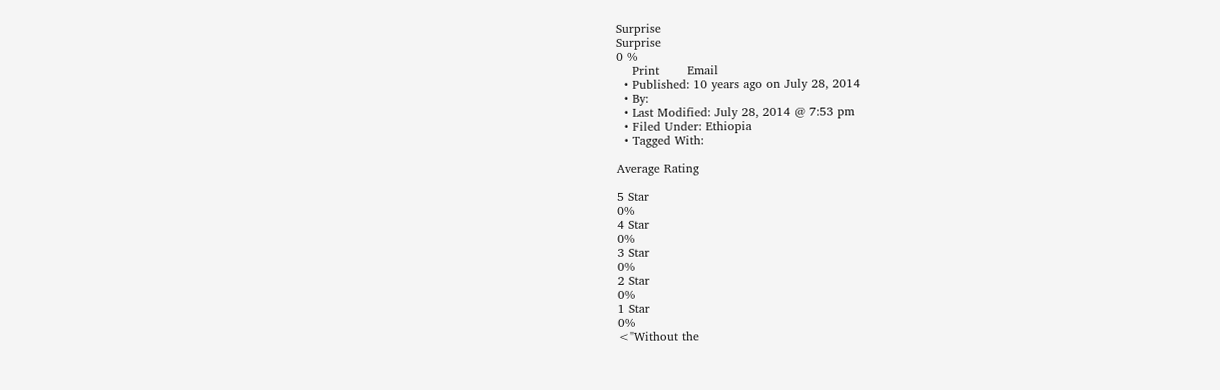Surprise
Surprise
0 %
    Print       Email
  • Published: 10 years ago on July 28, 2014
  • By:
  • Last Modified: July 28, 2014 @ 7:53 pm
  • Filed Under: Ethiopia
  • Tagged With:

Average Rating

5 Star
0%
4 Star
0%
3 Star
0%
2 Star
0%
1 Star
0%
<"Without the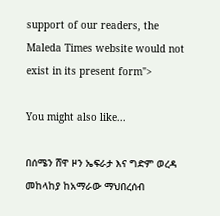support of our readers, the Maleda Times website would not exist in its present form">

You might also like...

በሰሜን ሸዋ ዞን ኤፍራታ እና ግድም ወረዳ መከላከያ ከአማራው ማህበረሰብ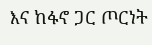እና ከፋኖ ጋር ጦርነት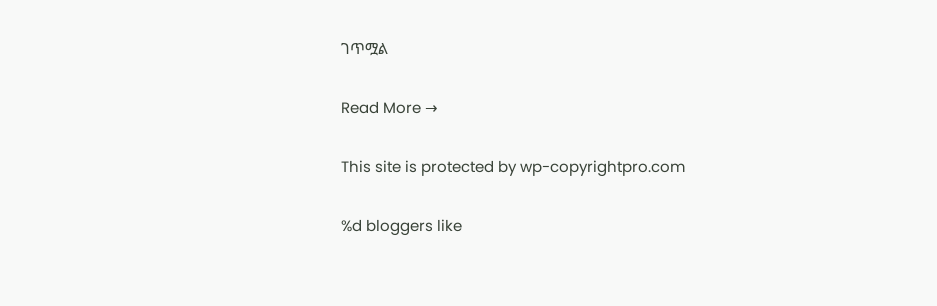ገጥሟል

Read More →

This site is protected by wp-copyrightpro.com

%d bloggers like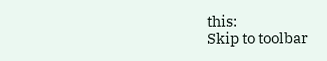this:
Skip to toolbar